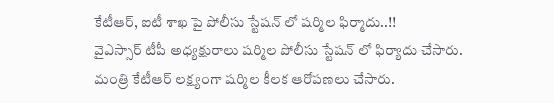కేటీఆర్, ఐటీ శాఖ పై పోలీసు స్టేషన్ లో షర్మిల ఫిర్మాదు..!!
వైఎస్సార్ టీపీ అధ్యక్షురాలు షర్మిల పోలీసు స్టేషన్ లో ఫిర్యాదు చేసారు. మంత్రి కేటీఆర్ లక్ష్యంగా షర్మిల కీలక ఆరోపణలు చేసారు.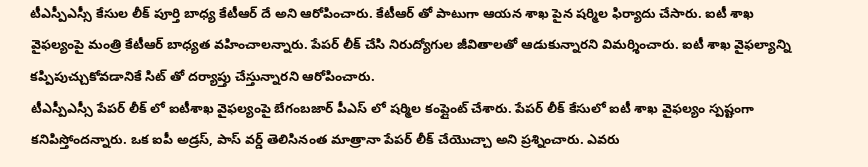టీఎస్పీఎస్సీ కేసుల లీక్ పూర్తి బాధ్య కేటీఆర్ దే అని ఆరోపించారు. కేటీఆర్ తో పాటుగా ఆయన శాఖ పైన షర్మిల ఫిర్యాదు చేసారు. ఐటీ శాఖ వైఫల్యంపై మంత్రి కేటీఆర్ బాధ్యత వహించాలన్నారు. పేపర్ లీక్ చేసి నిరుద్యోగుల జీవితాలతో ఆడుకున్నారని విమర్శించారు. ఐటీ శాఖ వైఫల్యాన్ని కప్పిపుచ్చుకోవడానికే సిట్ తో దర్యాప్తు చేస్తున్నారని ఆరోపించారు.
టీఎస్పీఎస్సీ పేపర్ లీక్ లో ఐటీశాఖ వైఫల్యంపై బేగంబజార్ పీఎస్ లో షర్మిల కంప్లైంట్ చేశారు. పేపర్ లీక్ కేసులో ఐటీ శాఖ వైఫల్యం స్పష్టంగా కనిపిస్తోందన్నారు. ఒక ఐపీ అడ్రస్, పాస్ వర్డ్ తెలిసినంత మాత్రానా పేపర్ లీక్ చేయొచ్చా అని ప్రశ్నించారు. ఎవరు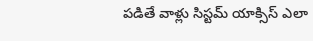పడితే వాళ్లు సిస్టమ్ యాక్సిస్ ఎలా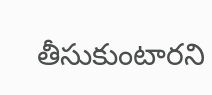తీసుకుంటారని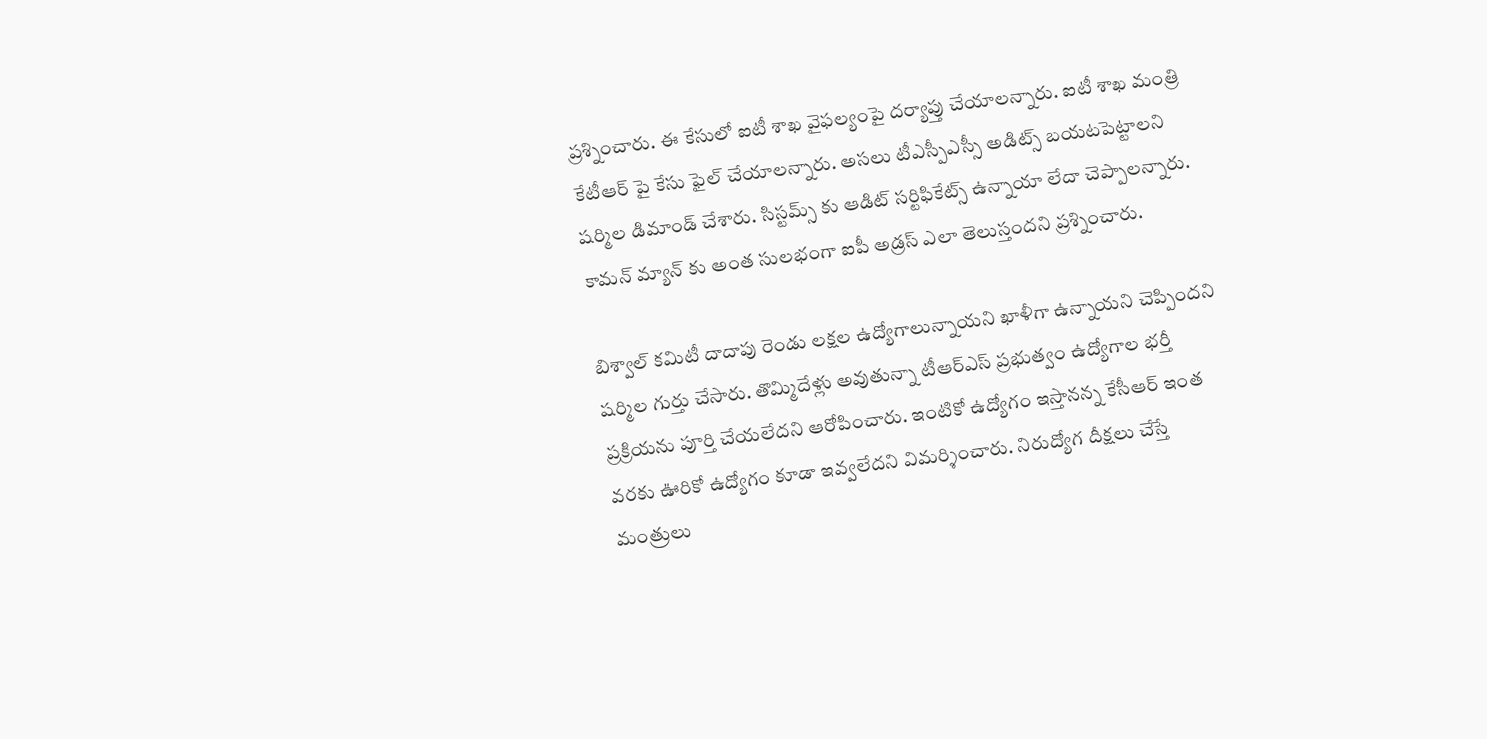ప్రశ్నించారు. ఈ కేసులో ఐటీ శాఖ వైఫల్యంపై దర్యాప్తు చేయాలన్నారు. ఐటీ శాఖ మంత్రి కేటీఆర్ పై కేసు ఫైల్ చేయాలన్నారు. అసలు టీఎస్పీఎస్సీ అడిట్స్ బయటపెట్టాలని షర్మిల డిమాండ్ చేశారు. సిస్టమ్స్ కు ఆడిట్ సర్టిఫికేట్స్ ఉన్నాయా లేదా చెప్పాలన్నారు. కామన్ మ్యాన్ కు అంత సులభంగా ఐపీ అడ్రస్ ఎలా తెలుస్తందని ప్రశ్నించారు.

బిశ్వాల్ కమిటీ దాదాపు రెండు లక్షల ఉద్యోగాలున్నాయని ఖాళీగా ఉన్నాయని చెప్పిందని షర్మిల గుర్తు చేసారు. తొమ్మిదేళ్లు అవుతున్నా టీఆర్ఎస్ ప్రభుత్వం ఉద్యోగాల భర్తీ ప్రక్రియను పూర్తి చేయలేదని ఆరోపించారు. ఇంటికో ఉద్యోగం ఇస్తానన్న కేసీఆర్ ఇంత వరకు ఊరికో ఉద్యోగం కూడా ఇవ్వలేదని విమర్శించారు. నిరుద్యోగ దీక్షలు చేస్తే మంత్రులు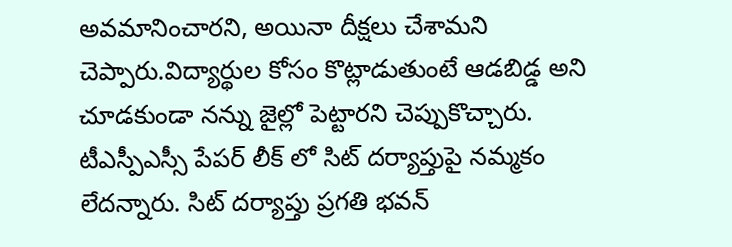అవమానించారని, అయినా దీక్షలు చేశామని చెప్పారు.విద్యార్థుల కోసం కొట్లాడుతుంటే ఆడబిడ్డ అని చూడకుండా నన్ను జైల్లో పెట్టారని చెప్పుకొచ్చారు. టీఎస్పీఎస్సీ పేపర్ లీక్ లో సిట్ దర్యాప్తుపై నమ్మకం లేదన్నారు. సిట్ దర్యాప్తు ప్రగతి భవన్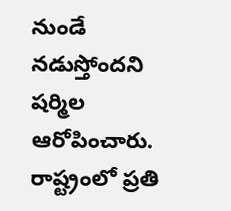నుండే నడుస్తోందని షర్మిల ఆరోపించారు. రాష్ట్రంలో ప్రతి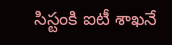సిస్టంకి ఐటీ శాఖనే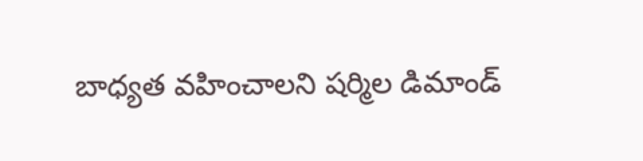బాధ్యత వహించాలని షర్మిల డిమాండ్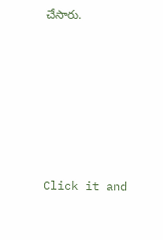చేసారు.












Click it and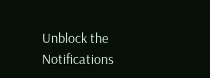Unblock the Notifications